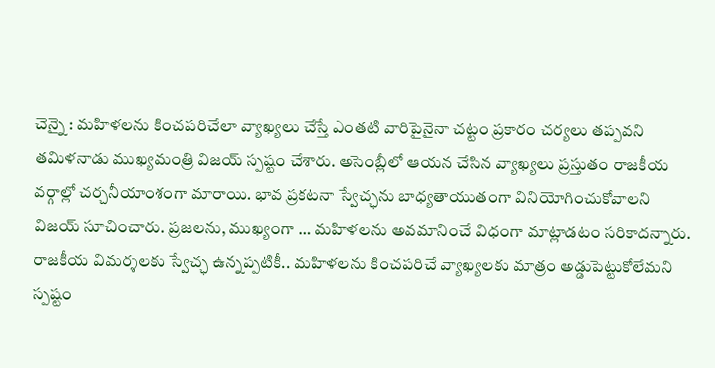చెన్నై : మహిళలను కించపరిచేలా వ్యాఖ్యలు చేస్తే ఎంతటి వారిపైనైనా చట్టం ప్రకారం చర్యలు తప్పవని తమిళనాడు ముఖ్యమంత్రి విజయ్ స్పష్టం చేశారు. అసెంబ్లీలో ఆయన చేసిన వ్యాఖ్యలు ప్రస్తుతం రాజకీయ వర్గాల్లో చర్చనీయాంశంగా మారాయి. భావ ప్రకటనా స్వేచ్ఛను బాధ్యతాయుతంగా వినియోగించుకోవాలని విజయ్ సూచించారు. ప్రజలను, ముఖ్యంగా … మహిళలను అవమానించే విధంగా మాట్లాడటం సరికాదన్నారు. రాజకీయ విమర్శలకు స్వేచ్ఛ ఉన్నప్పటికీ.. మహిళలను కించపరిచే వ్యాఖ్యలకు మాత్రం అడ్డుపెట్టుకోలేమని స్పష్టం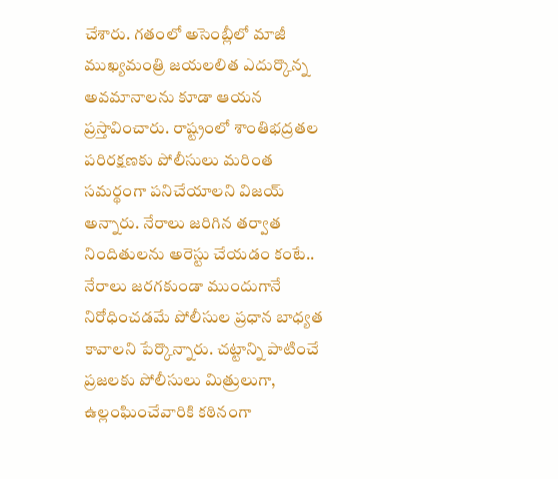చేశారు. గతంలో అసెంబ్లీలో మాజీ ముఖ్యమంత్రి జయలలిత ఎదుర్కొన్న అవమానాలను కూడా ఆయన ప్రస్తావించారు. రాష్ట్రంలో శాంతిభద్రతల పరిరక్షణకు పోలీసులు మరింత సమర్థంగా పనిచేయాలని విజయ్ అన్నారు. నేరాలు జరిగిన తర్వాత నిందితులను అరెస్టు చేయడం కంటే.. నేరాలు జరగకుండా ముందుగానే నిరోధించడమే పోలీసుల ప్రధాన బాధ్యత కావాలని పేర్కొన్నారు. చట్టాన్ని పాటించే ప్రజలకు పోలీసులు మిత్రులుగా, ఉల్లంఘించేవారికి కఠినంగా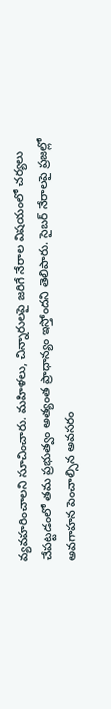వ్యవహరించాలని సూచించారు. మహిళలు, చిన్నారులపై జరిగే నేరాల విషయంలో చర్యలు చేపట్టడంలో తమ ప్రభుత్వం అత్యంత ప్రాధాన్యం ఇస్తోందని తెలిపారు. సైబర్ నేరాలపై ప్రజల్లో అవగాహన పెంచాల్సిన అవసరం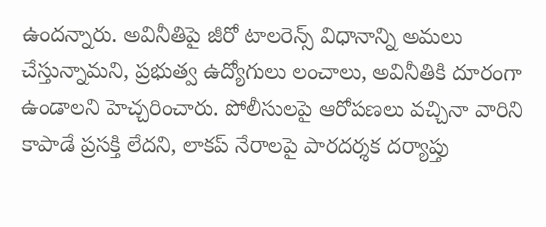ఉందన్నారు. అవినీతిపై జీరో టాలరెన్స్ విధానాన్ని అమలు చేస్తున్నామని, ప్రభుత్వ ఉద్యోగులు లంచాలు, అవినీతికి దూరంగా ఉండాలని హెచ్చరించారు. పోలీసులపై ఆరోపణలు వచ్చినా వారిని కాపాడే ప్రసక్తి లేదని, లాకప్ నేరాలపై పారదర్శక దర్యాప్తు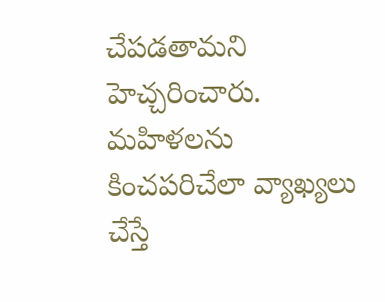చేపడతామని హెచ్చరించారు.
మహిళలను కించపరిచేలా వ్యాఖ్యలు చేస్తే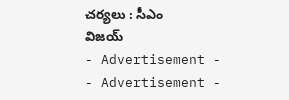చర్యలు : సీఎం విజయ్
- Advertisement -
- Advertisement -